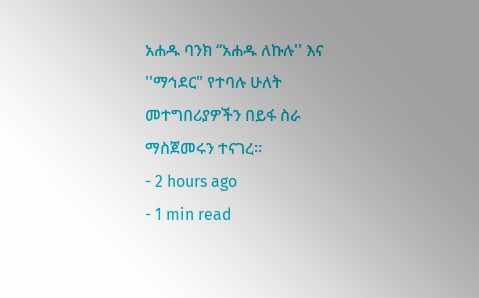አሐዱ ባንክ “አሐዱ ለኩሉ'' እና ''ማኅደር" የተባሉ ሁለት መተግበሪያዎችን በይፋ ስራ ማስጀመሩን ተናገረ።
- 2 hours ago
- 1 min read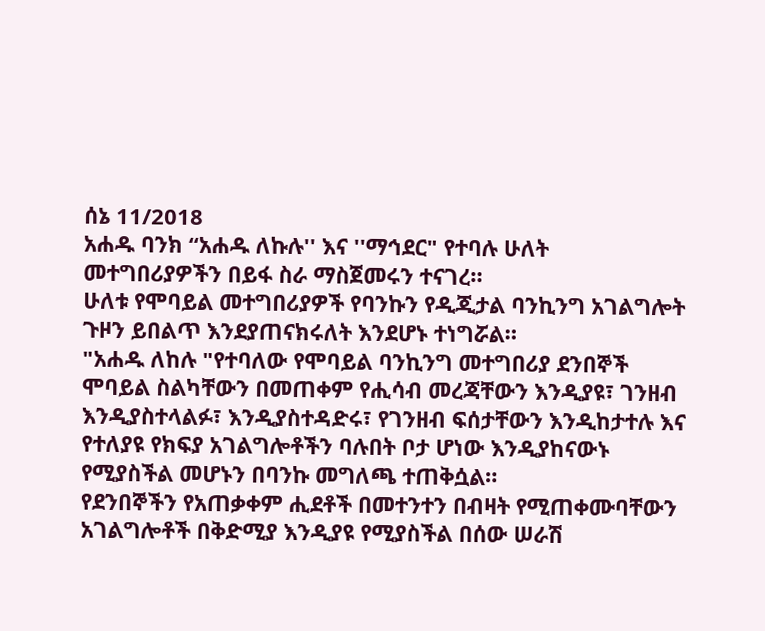ሰኔ 11/2018
አሐዱ ባንክ “አሐዱ ለኩሉ'' እና ''ማኅደር" የተባሉ ሁለት መተግበሪያዎችን በይፋ ስራ ማስጀመሩን ተናገረ።
ሁለቱ የሞባይል መተግበሪያዎች የባንኩን የዲጂታል ባንኪንግ አገልግሎት ጉዞን ይበልጥ እንደያጠናክሩለት እንደሆኑ ተነግሯል።
"አሐዱ ለከሉ "የተባለው የሞባይል ባንኪንግ መተግበሪያ ደንበኞች ሞባይል ስልካቸውን በመጠቀም የሒሳብ መረጃቸውን እንዲያዩ፣ ገንዘብ እንዲያስተላልፉ፣ እንዲያስተዳድሩ፣ የገንዘብ ፍሰታቸውን እንዲከታተሉ እና የተለያዩ የክፍያ አገልግሎቶችን ባሉበት ቦታ ሆነው እንዲያከናውኑ የሚያስችል መሆኑን በባንኩ መግለጫ ተጠቅሷል።
የደንበኞችን የአጠቃቀም ሒደቶች በመተንተን በብዛት የሚጠቀሙባቸውን አገልግሎቶች በቅድሚያ እንዲያዩ የሚያስችል በሰው ሠራሽ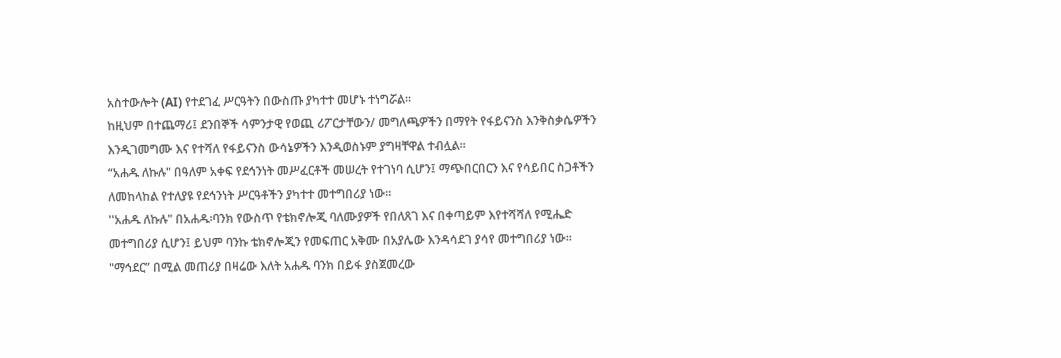አስተውሎት (AI) የተደገፈ ሥርዓትን በውስጡ ያካተተ መሆኑ ተነግሯል፡፡
ከዚህም በተጨማሪ፤ ደንበኞች ሳምንታዊ የወጪ ሪፖርታቸውን/ መግለጫዎችን በማየት የፋይናንስ እንቅስቃሴዎችን እንዲገመግሙ እና የተሻለ የፋይናንስ ውሳኔዎችን እንዲወስኑም ያግዛቸዋል ተብሏል።
“አሐዱ ለኩሉ" በዓለም አቀፍ የደኅንነት መሥፈርቶች መሠረት የተገነባ ሲሆን፤ ማጭበርበርን እና የሳይበር ስጋቶችን ለመከላከል የተለያዩ የደኅንነት ሥርዓቶችን ያካተተ መተግበሪያ ነው።
''አሐዱ ለኩሉ" በአሐዱ፡ባንክ የውስጥ የቴክኖሎጂ ባለሙያዎች የበለጸገ እና በቀጣይም እየተሻሻለ የሚሔድ መተግበሪያ ሲሆን፤ ይህም ባንኩ ቴክኖሎጂን የመፍጠር አቅሙ በአያሌው እንዳሳደገ ያሳየ መተግበሪያ ነው፡፡
"ማኅደር” በሚል መጠሪያ በዛሬው እለት አሐዱ ባንክ በይፋ ያስጀመረው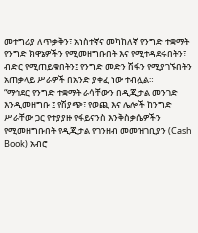መተግሪያ ለጥቃቅን፣ አነስተኛና መካከለኛ የንግድ ተቋማት የንግድ ክዋኔዎችን የሚመዘግቡበት እና የሚተዳደሩበትን፣ ብድር የሚጠይቁበትን፤ የንግድ መድን ሽፋን የሚያገኙበትን አጠቃላይ ሥራዎች በአንድ ያቀፈ ነው ተብሏል።
“ማኅደር የንግድ ተቋማት ራሳቸውን በዲጂታል መንገድ እንዲመዘግቡ ፤ የሽያጭ፣ የወጪ እና ሌሎች ከንግድ ሥራቸው ጋር የተያያዙ የፋይናንስ እንቅስቃሴዎችን የሚመዘግቡበት የዲጂታል የገንዘብ መመዝገቢያን (Cash Book) አብሮ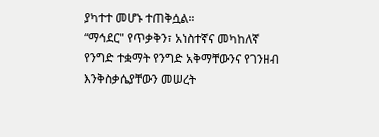ያካተተ መሆኑ ተጠቅሷል።
“ማኅደር" የጥቃቅን፣ አነስተኛና መካከለኛ የንግድ ተቋማት የንግድ አቅማቸውንና የገንዘብ እንቅስቃሴያቸውን መሠረት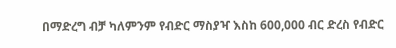በማድረግ ብቻ ካለምንም የብድር ማስያዣ እስከ 600,000 ብር ድረስ የብድር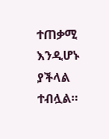ተጠቃሚ እንዲሆኑ ያችላል ተብሏል።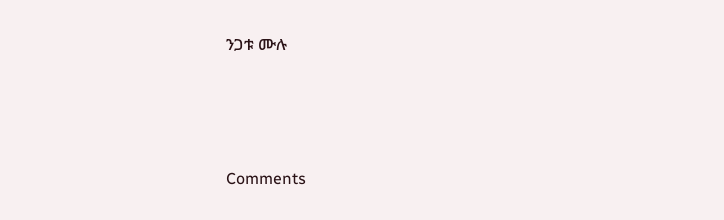ንጋቱ ሙሉ





Comments